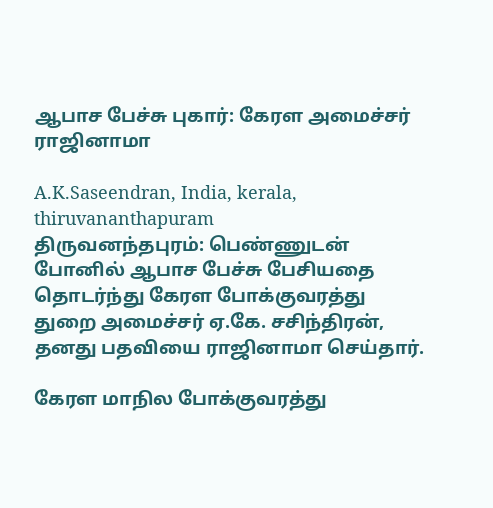ஆபாச பேச்சு புகார்: கேரள அமைச்சர் ராஜினாமா

A.K.Saseendran, India, kerala, thiruvananthapuram
திருவனந்தபுரம்: பெண்ணுடன் போனில் ஆபாச பேச்சு பேசியதை தொடர்ந்து கேரள போக்குவரத்து துறை அமைச்சர் ஏ.கே. சசிந்திரன், தனது பதவியை ராஜினாமா செய்தார்.

கேரள மாநில போக்குவரத்து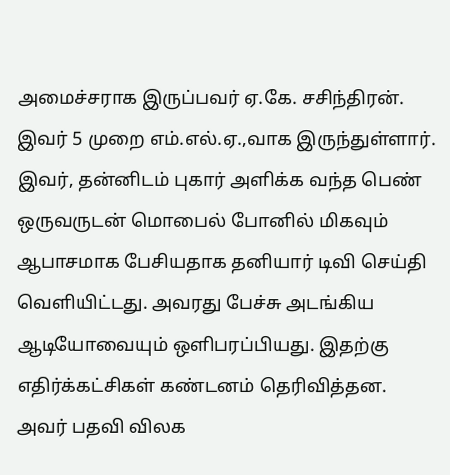அமைச்சராக இருப்பவர் ஏ.கே. சசிந்திரன். இவர் 5 முறை எம்.எல்.ஏ.,வாக இருந்துள்ளார். இவர், தன்னிடம் புகார் அளிக்க வந்த பெண் ஒருவருடன் மொபைல் போனில் மிகவும் ஆபாசமாக பேசியதாக தனியார் டிவி செய்தி வெளியிட்டது. அவரது பேச்சு அடங்கிய ஆடியோவையும் ஒளிபரப்பியது. இதற்கு எதிர்க்கட்சிகள் கண்டனம் தெரிவித்தன. அவர் பதவி விலக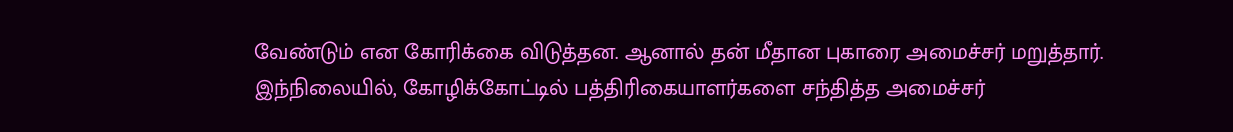வேண்டும் என கோரிக்கை விடுத்தன. ஆனால் தன் மீதான புகாரை அமைச்சர் மறுத்தார்.
இந்நிலையில், கோழிக்கோட்டில் பத்திரிகையாளர்களை சந்தித்த அமைச்சர்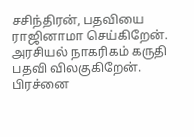சசிந்திரன், பதவியை ராஜினாமா செய்கிறேன். அரசியல் நாகரிகம் கருதி பதவி விலகுகிறேன். பிரச்னை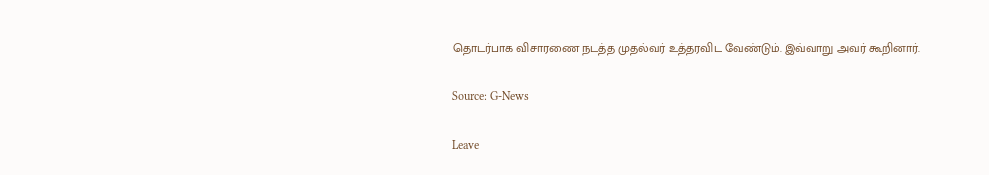தொடர்பாக விசாரணை நடத்த முதல்வர் உத்தரவிட வேண்டும். இவ்வாறு அவர் கூறினார்.

Source: G-News

Leave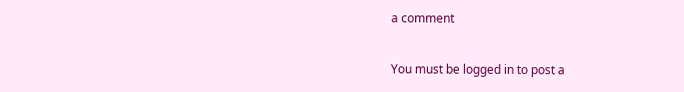a comment

You must be logged in to post a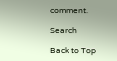comment.

Search

Back to Top